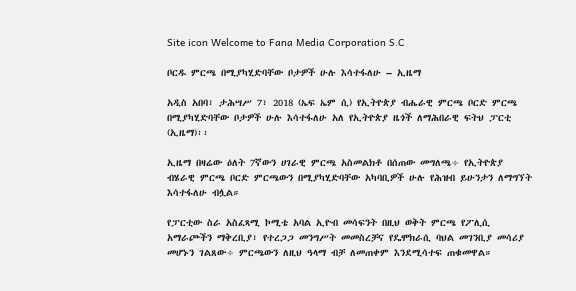Site icon Welcome to Fana Media Corporation S.C

ቦርዱ ምርጫ በሚያካሂድባቸው ቦታዎች ሁሉ እሳተፋለሁ – ኢዜማ

አዲስ አበባ፣ ታሕሣሥ 7፣ 2018 (ኤፍ ኤም ሲ) የኢትዮጵያ ብሔራዊ ምርጫ ቦርድ ምርጫ በሚያካሂድባቸው ቦታዎች ሁሉ እሳተፋለሁ አለ የኢትዮጵያ ዜጎች ለማሕበራዊ ፍትህ ፓርቲ (ኢዜማ)፡፡

ኢዜማ በዛሬው ዕለት 7ኛውን ሀገራዊ ምርጫ አስመልክቶ በሰጠው መግለጫ÷ የኢትዮጵያ ብሄራዊ ምርጫ ቦርድ ምርጫውን በሚያካሂድባቸው አካባቢዎች ሁሉ የሕዝብ ይሁንታን ለማግኘት እሳተፋለሁ ብሏል።

የፓርቲው ስራ አስፈጻሚ ኮሚቴ አባል ኢዮብ መሳፍንት በዚህ ወቅት ምርጫ የፖሊሲ አማራጮችን ማቅረቢያ፣ የተረጋጋ መንግሥት መመስረቻና የዴሞክራሲ ባህል መገንቢያ መሳሪያ መሆኑን ገልጸው÷ ምርጫውን ለዚህ ዓላማ ብቻ ለመጠቀም እንደሚሳተፍ ጠቁመዋል።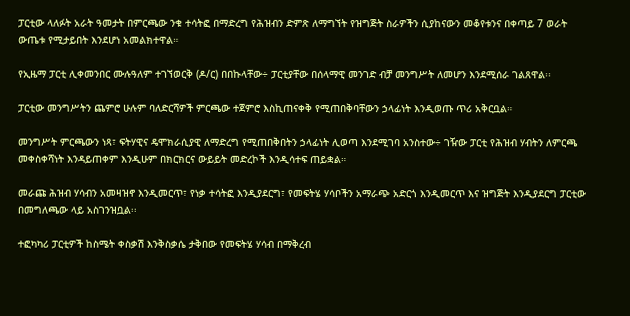ፓርቲው ላለፉት አራት ዓመታት በምርጫው ንቁ ተሳትፎ በማድረግ የሕዝብን ድምጽ ለማግኘት የዝግጅት ስራዎችን ሲያከናውን መቆየቱንና በቀጣይ 7 ወራት ውጤቱ የሚታይበት እንደሆነ አመልክተዋል።

የኢዜማ ፓርቲ ሊቀመንበር ሙሉዓለም ተገኘወርቅ (ዶ/ር) በበኩላቸው÷ ፓርቲያቸው በሰላማዊ መንገድ ብቻ መንግሥት ለመሆን እንደሚሰራ ገልጸዋል፡፡

ፓርቲው መንግሥትን ጨምሮ ሁሉም ባለድርሻዎች ምርጫው ተጀምሮ እስኪጠናቀቅ የሚጠበቅባቸውን ኃላፊነት እንዲወጡ ጥሪ አቅርቧል።

መንግሥት ምርጫውን ነጻ፣ ፍትሃዊና ዴሞክራሲያዊ ለማድረግ የሚጠበቅበትን ኃላፊነት ሊወጣ እንደሚገባ አንስተው÷ ገዥው ፓርቲ የሕዝብ ሃብትን ለምርጫ መቀስቀሻነት እንዳይጠቀም እንዲሁም በክርክርና ውይይት መድረኮች እንዲሳተፍ ጠይቋል።

መራጩ ሕዝብ ሃሳብን አመዛዝኖ እንዲመርጥ፣ የነቃ ተሳትፎ እንዲያደርግ፣ የመፍትሄ ሃሳቦችን አማራጭ አድርጎ እንዲመርጥ እና ዝግጅት እንዲያደርግ ፓርቲው በመግለጫው ላይ አስገንዝቧል፡፡

ተፎካካሪ ፓርቲዎች ከስሜት ቀስቃሽ እንቅስቃሴ ታቅበው የመፍትሄ ሃሳብ በማቅረብ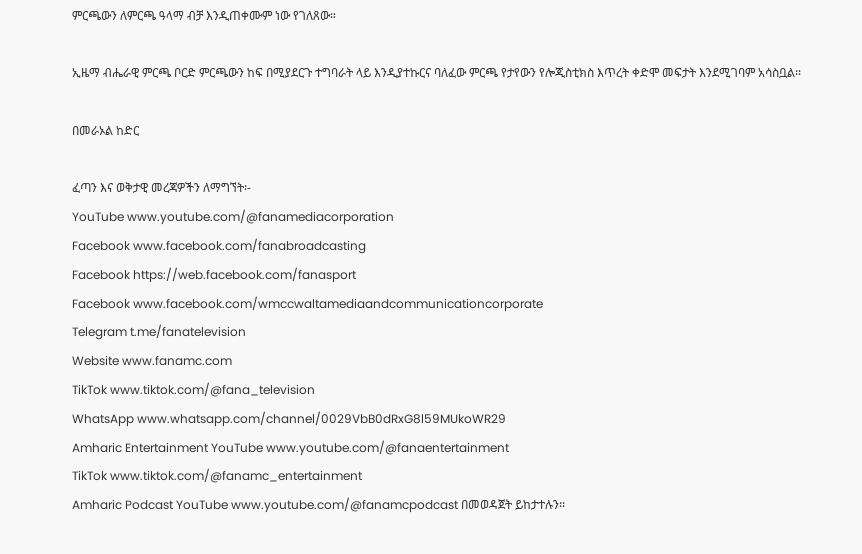ምርጫውን ለምርጫ ዓላማ ብቻ እንዲጠቀሙም ነው የገለጸው።

ኢዜማ ብሔራዊ ምርጫ ቦርድ ምርጫውን ከፍ በሚያደርጉ ተግባራት ላይ እንዲያተኩርና ባለፈው ምርጫ የታየውን የሎጂስቲክስ እጥረት ቀድሞ መፍታት እንደሚገባም አሳስቧል፡፡

በመራኦል ከድር

ፈጣን እና ወቅታዊ መረጃዎችን ለማግኘት፡-
YouTube www.youtube.com/@fanamediacorporation
Facebook www.facebook.com/fanabroadcasting
Facebook https://web.facebook.com/fanasport
Facebook www.facebook.com/wmccwaltamediaandcommunicationcorporate
Telegram t.me/fanatelevision
Website www.fanamc.com
TikTok www.tiktok.com/@fana_television
WhatsApp www.whatsapp.com/channel/0029VbB0dRxG8l59MUkoWR29
Amharic Entertainment YouTube www.youtube.com/@fanaentertainment
TikTok www.tiktok.com/@fanamc_entertainment
Amharic Podcast YouTube www.youtube.com/@fanamcpodcast በመወዳጀት ይከታተሉን፡፡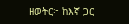ዘወትር፦ ከእኛ ጋር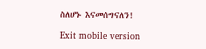ስለሆኑ እናመሰግናለን!

Exit mobile version